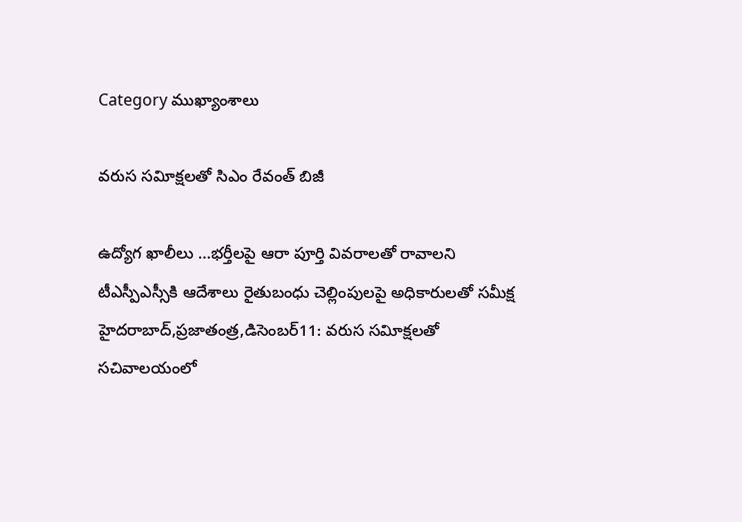Category ముఖ్యాంశాలు

వరుస సవిూక్షలతో సిఎం రేవంత్‌ బిజీ

ఉద్యోగ ఖాలీలు …భర్తీలపై ఆరా పూర్తి వివరాలతో రావాలని టీఎస్పీఎస్సీకి ఆదేశాలు రైతుబంధు చెల్లింపులపై అధికారులతో సమీక్ష హైదరాబాద్‌,ప్రజాతంత్ర,డిసెంబర్‌11: వరుస సవిూక్షలతో సచివాలయంలో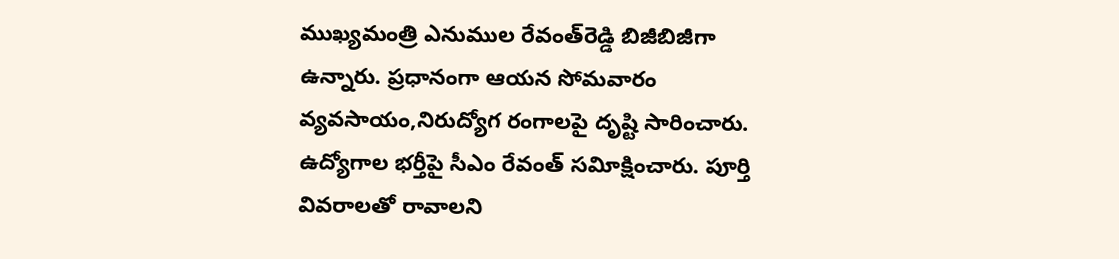ముఖ్యమంత్రి ఎనుముల రేవంత్‌రెడ్డి బిజీబిజీగా ఉన్నారు. ప్రధానంగా ఆయన సోమవారం వ్యవసాయం,నిరుద్యోగ రంగాలపై దృష్టి సారించారు. ఉద్యోగాల భర్తీపై సీఎం రేవంత్‌ సవిూక్షించారు. పూర్తి వివరాలతో రావాలని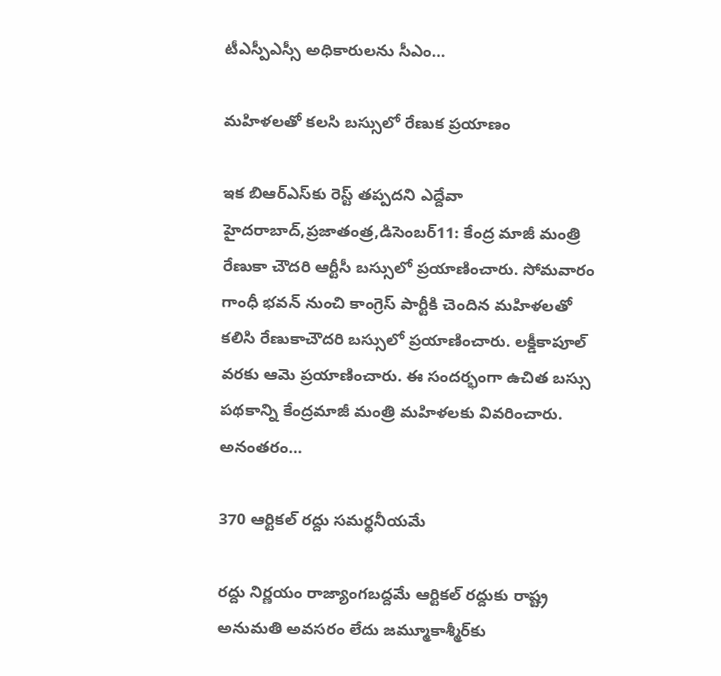టీఎస్పీఎస్సీ అధికారులను సీఎం…

మహిళలతో కలసి బస్సులో రేణుక ప్రయాణం

ఇక బిఆర్‌ఎస్‌కు రెస్ట్‌ తప్పదని ఎద్దేవా హైదరాబాద్‌,ప్రజాతంత్ర,డిసెంబర్‌11: కేంద్ర మాజీ మంత్రి రేణుకా చౌదరి ఆర్టీసీ బస్సులో ప్రయాణించారు. సోమవారం గాంధీ భవన్‌ నుంచి కాంగ్రెస్‌ పార్టీకి చెందిన మహిళలతో కలిసి రేణుకాచౌదరి బస్సులో ప్రయాణించారు. లక్డీకాపూల్‌ వరకు ఆమె ప్రయాణించారు. ఈ సందర్భంగా ఉచిత బస్సు పథకాన్ని కేంద్రమాజీ మంత్రి మహిళలకు వివరించారు. అనంతరం…

370 ఆర్టికల్‌ రద్దు సమర్థనీయమే

రద్దు నిర్ణయం రాజ్యాంగబద్దమే ఆర్టికల్‌ రద్దుకు రాష్ట్ర అనుమతి అవసరం లేదు జమ్మూకాశ్మీర్‌కు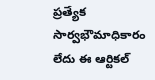ప్రత్యేక సార్వభౌమాధికారం లేదు ఈ ఆర్టికల్‌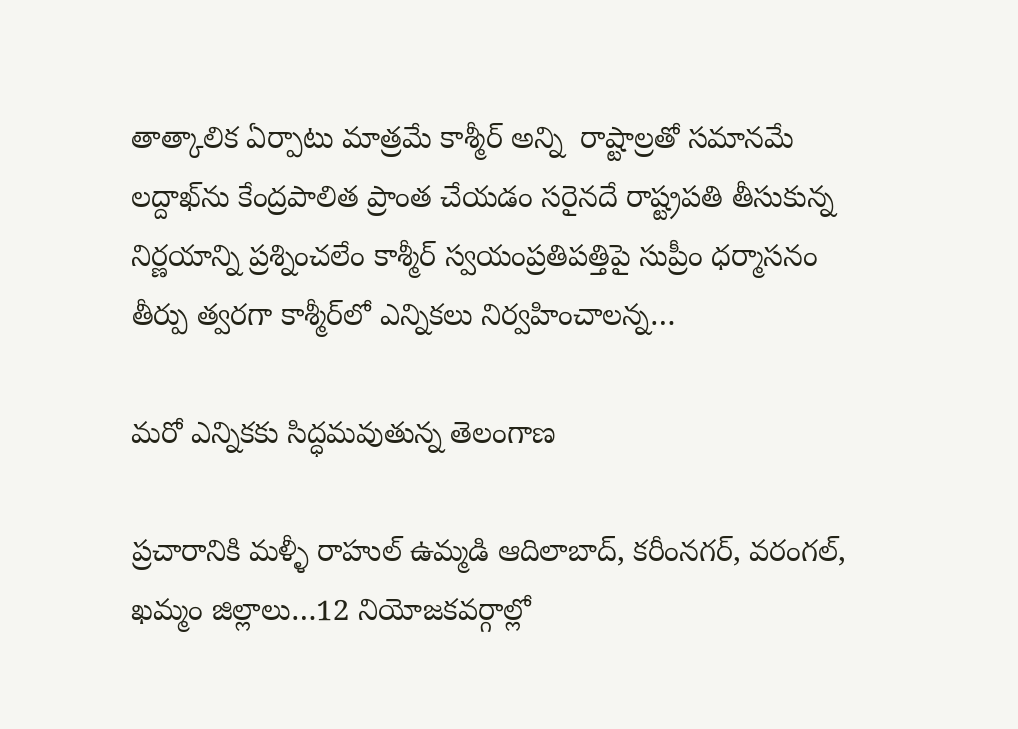తాత్కాలిక ఏర్పాటు మాత్రమే కాశ్మీర్‌ అన్ని  రాష్టాల్రతో సమానమే లద్దాఖ్‌ను కేంద్రపాలిత ప్రాంత చేయడం సరైనదే రాష్ట్రపతి తీసుకున్న నిర్ణయాన్ని ప్రశ్నించలేం కాశ్మీర్‌ స్వయంప్రతిపత్తిపై సుప్రీం ధర్మాసనం తీర్పు త్వరగా కాశ్మీర్‌లో ఎన్నికలు నిర్వహించాలన్న…

మరో ఎన్నికకు సిద్ధమవుతున్న తెలంగాణ

ప్రచారానికి మళ్ళీ రాహుల్‌ ఉమ్మడి ఆదిలాబాద్‌, కరీంనగర్‌, వరంగల్‌, ఖమ్మం జిల్లాలు…12 నియోజకవర్గాల్లో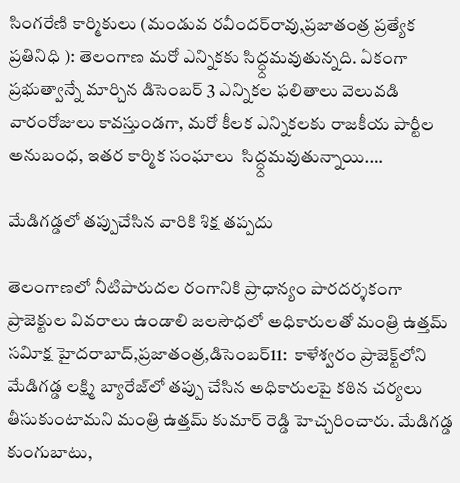సింగరేణి కార్మికులు (మండువ రవీందర్‌రావు,ప్రజాతంత్ర ప్రత్యేక ప్రతినిధి ): తెలంగాణ మరో ఎన్నికకు సిద్ధ్దమవుతున్నది. ఏకంగా ప్రభుత్వాన్నే మార్చిన డిసెంబర్‌ 3 ఎన్నికల ఫలితాలు వెలువడి వారంరోజులు కావస్తుండగా, మరో కీలక ఎన్నికలకు రాజకీయ పార్టీల అనుబంధ, ఇతర కార్మిక సంఘాలు  సిద్ధ్దమవుతున్నాయి.…

మేడిగడ్డలో తప్పుచేసిన వారికి శిక్ష తప్పదు

తెలంగాణలో నీటిపారుదల రంగానికి ప్రాధాన్యం పారదర్శకంగా ప్రాజెక్టుల వివరాలు ఉండాలి జలసౌధలో అధికారులతో మంత్రి ఉత్తమ్‌ సవిూక్ష హైదరాబాద్‌,ప్రజాతంత్ర,డిసెంబర్‌11:  కాళేశ్వరం ప్రాజెక్ట్‌లోని మేడిగడ్డ లక్ష్మి బ్యారేజ్‌లో తప్పు చేసిన అధికారులపై కఠిన చర్యలు తీసుకుంటామని మంత్రి ఉత్తమ్‌ కుమార్‌ రెడ్డి హెచ్చరించారు. మేడిగడ్డ కుంగుబాటు,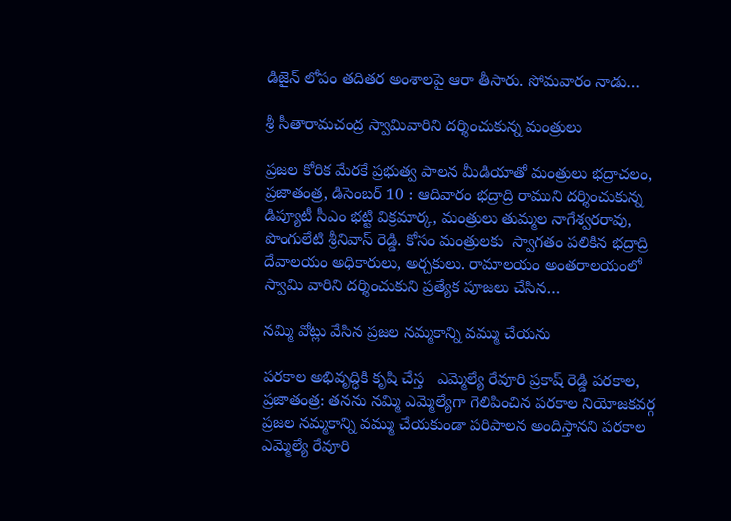డిజైన్‌ లోపం తదితర అంశాలపై ఆరా తీసారు. సోమవారం నాడు…

శ్రీ సీతారామచంద్ర స్వామివారిని దర్శించుకున్న మంత్రులు

ప్రజల కోరిక మేరకే ప్రభుత్వ పాలన మీడియాతో మంత్రులు భద్రాచలం, ప్రజాతంత్ర, డిసెంబర్ 10 : ఆదివారం భద్రాద్రి రాముని దర్శించుకున్న డిప్యూటీ సీఎం భట్టి విక్రమార్క, మంత్రులు తుమ్మల నాగేశ్వరరావు, పొంగులేటి శ్రీనివాస్ రెడ్డి. కోసం మంత్రులకు  స్వాగతం పలికిన భద్రాద్రి దేవాలయం అధికారులు, అర్చకులు. రామాలయం అంతరాలయంలో స్వామి వారిని దర్శించుకుని ప్రత్యేక పూజలు చేసిన…

నమ్మి వోట్లు వేసిన ప్రజల నమ్మకాన్ని వమ్ము చేయను

పరకాల అభివృద్ధికి కృషి చేస్త   ఎమ్మెల్యే రేవూరి ప్రకాష్ రెడ్డి పరకాల, ప్రజాతంత్ర: తనను నమ్మి ఎమ్మెల్యేగా గెలిపించిన పరకాల నియోజకవర్గ ప్రజల నమ్మకాన్ని వమ్ము చేయకుండా పరిపాలన అందిస్తానని పరకాల ఎమ్మెల్యే రేవూరి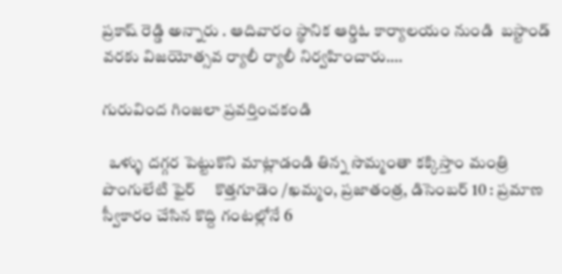ప్రకాష్ రెడ్డి అన్నారు . ఆదివారం స్థానిక ఆర్డిఓ కార్యాలయం నుండి  బస్టాండ్ వరకు విజయోత్సవ ర్యాలీ ర్యాలీ నిర్వహించారు.…

గురువింద గింజలా ప్రవర్తించకండి

  ఒళ్ళు దగ్గర పెట్టుకొని మాట్లాడండి తిన్న సొమ్మంతా కక్కిస్తాం మంత్రి పొంగులేటి ఫైర్‌     కొత్తగూడెం /ఖమ్మం, ప్రజాతంత్ర, డిసెంబర్‌ 10 : ప్రమాణ స్వీకారం చేసిన కొద్ది గంటల్లోనే 6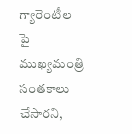గ్యారెంటీల పై ముఖ్యమంత్రి సంతకాలు చేసారని,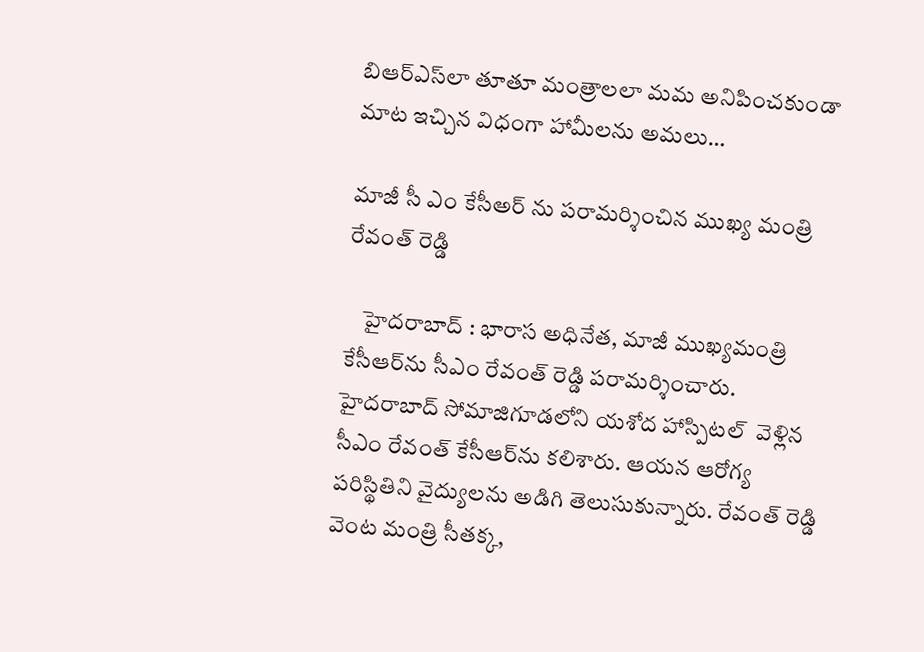బిఆర్‌ఎస్‌లా తూతూ మంత్రాలలా మమ అనిపించకుండా మాట ఇచ్చిన విధంగా హామీలను అమలు…

మాజీ సీ ఎం కేసీఅర్ ను పరామర్శించిన ముఖ్య మంత్రి రేవంత్ రెడ్డి

    హైదరాబాద్‌ : భారాస అధినేత, మాజీ ముఖ్యమంత్రి కేసీఆర్‌ను సీఎం రేవంత్‌ రెడ్డి పరామర్శించారు. హైదరాబాద్‌ సోమాజిగూడలోని యశోద హాస్పిటల్  వెళ్లిన సీఎం రేవంత్‌ కేసీఆర్‌ను కలిశారు. ఆయన ఆరోగ్య పరిస్థితిని వైద్యులను అడిగి తెలుసుకున్నారు. రేవంత్‌ రెడ్డి వెంట మంత్రి సీతక్క,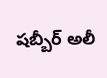షబ్బీర్‌ అలీ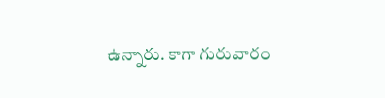ఉన్నారు. కాగా గురువారం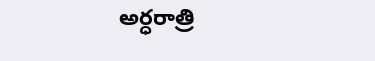అర్ధరాత్రి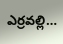ఎర్రవల్లి…